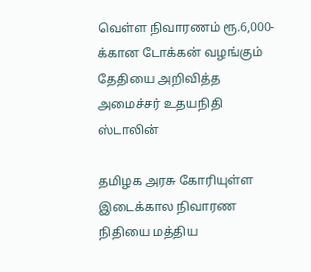வெள்ள நிவாரணம் ரூ.6,000-க்கான டோக்கன் வழங்கும் தேதியை அறிவித்த அமைச்சர் உதயநிதி ஸ்டாலின்

தமிழக அரசு கோரியுள்ள இடைக்கால நிவாரண நிதியை மத்திய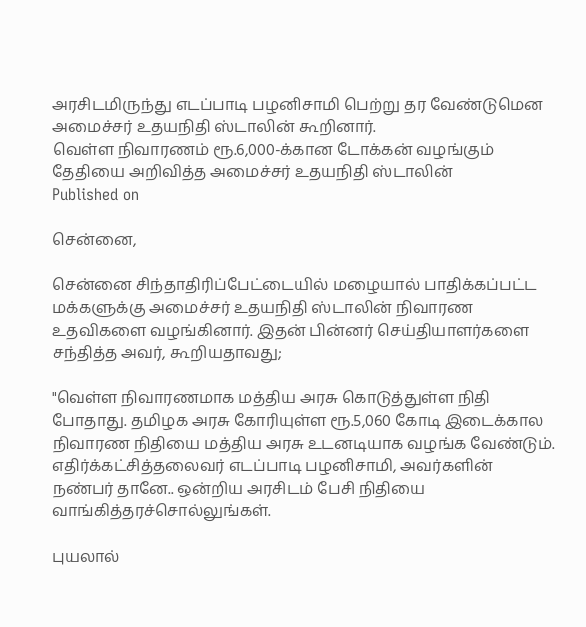அரசிடமிருந்து எடப்பாடி பழனிசாமி பெற்று தர வேண்டுமென அமைச்சர் உதயநிதி ஸ்டாலின் கூறினார்.
வெள்ள நிவாரணம் ரூ.6,000-க்கான டோக்கன் வழங்கும் தேதியை அறிவித்த அமைச்சர் உதயநிதி ஸ்டாலின்
Published on

சென்னை,

சென்னை சிந்தாதிரிப்பேட்டையில் மழையால் பாதிக்கப்பட்ட மக்களுக்கு அமைச்சர் உதயநிதி ஸ்டாலின் நிவாரண உதவிகளை வழங்கினார். இதன் பின்னர் செய்தியாளர்களை சந்தித்த அவர், கூறியதாவது;

"வெள்ள நிவாரணமாக மத்திய அரசு கொடுத்துள்ள நிதி போதாது. தமிழக அரசு கோரியுள்ள ரூ.5,060 கோடி இடைக்கால நிவாரண நிதியை மத்திய அரசு உடனடியாக வழங்க வேண்டும். எதிர்க்கட்சித்தலைவர் எடப்பாடி பழனிசாமி, அவர்களின் நண்பர் தானே.. ஒன்றிய அரசிடம் பேசி நிதியை வாங்கித்தரச்சொல்லுங்கள்.

புயலால்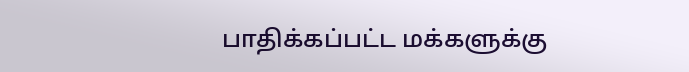பாதிக்கப்பட்ட மக்களுக்கு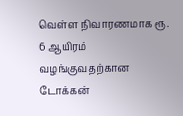வெள்ள நிவாரணமாக ரூ. 6 ஆயிரம் வழங்குவதற்கான டோக்கன்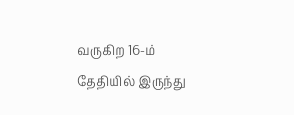வருகிற 16-ம் தேதியில் இருந்து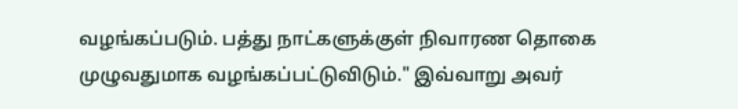வழங்கப்படும். பத்து நாட்களுக்குள் நிவாரண தொகை முழுவதுமாக வழங்கப்பட்டுவிடும்." இவ்வாறு அவர்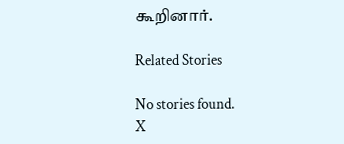கூறினார்.

Related Stories

No stories found.
X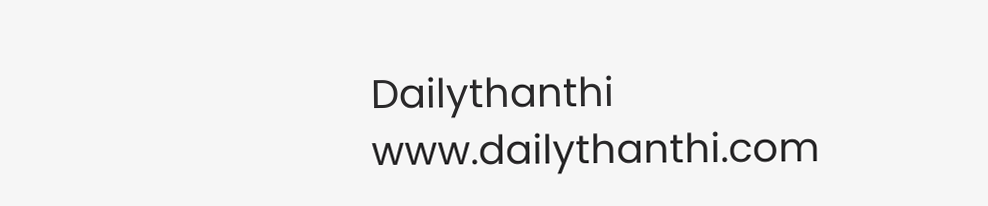Dailythanthi
www.dailythanthi.com